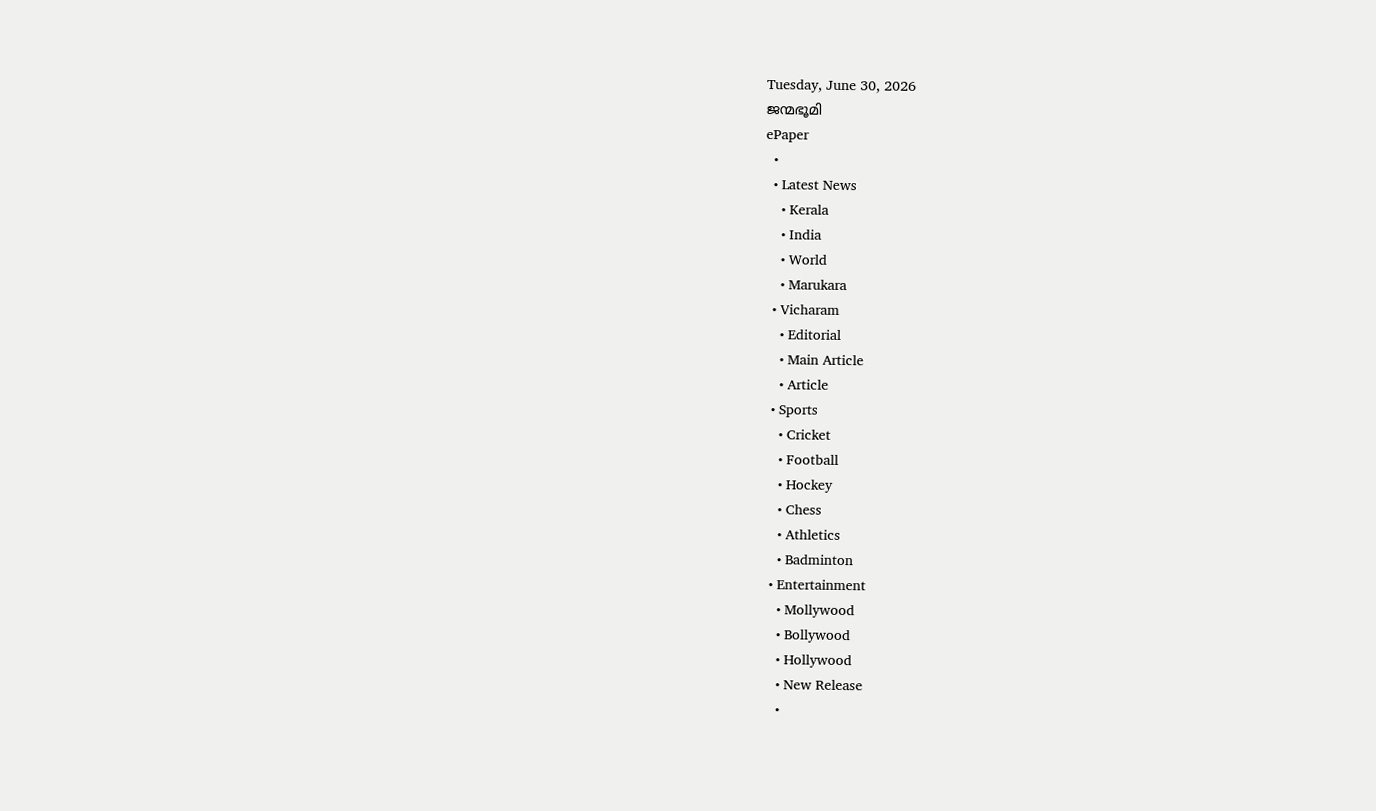Tuesday, June 30, 2026
ജന്മഭൂമി
ePaper
  •
  • Latest News
    • Kerala
    • India
    • World
    • Marukara
  • Vicharam
    • Editorial
    • Main Article
    • Article
  • Sports
    • Cricket
    • Football
    • Hockey
    • Chess
    • Athletics
    • Badminton
  • Entertainment
    • Mollywood
    • Bollywood
    • Hollywood
    • New Release
    •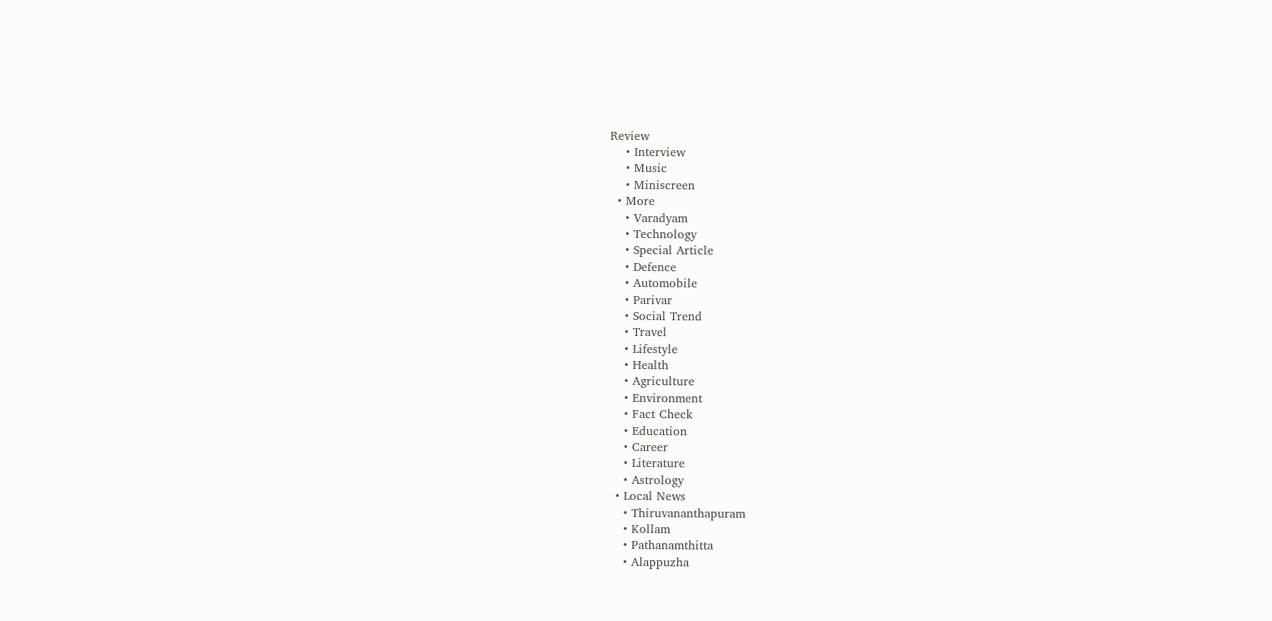Review
    • Interview
    • Music
    • Miniscreen
  • More
    • Varadyam
    • Technology
    • Special Article
    • Defence
    • Automobile
    • Parivar
    • Social Trend
    • Travel
    • Lifestyle
    • Health
    • Agriculture
    • Environment
    • Fact Check
    • Education
    • Career
    • Literature
    • Astrology
  • Local News
    • Thiruvananthapuram
    • Kollam
    • Pathanamthitta
    • Alappuzha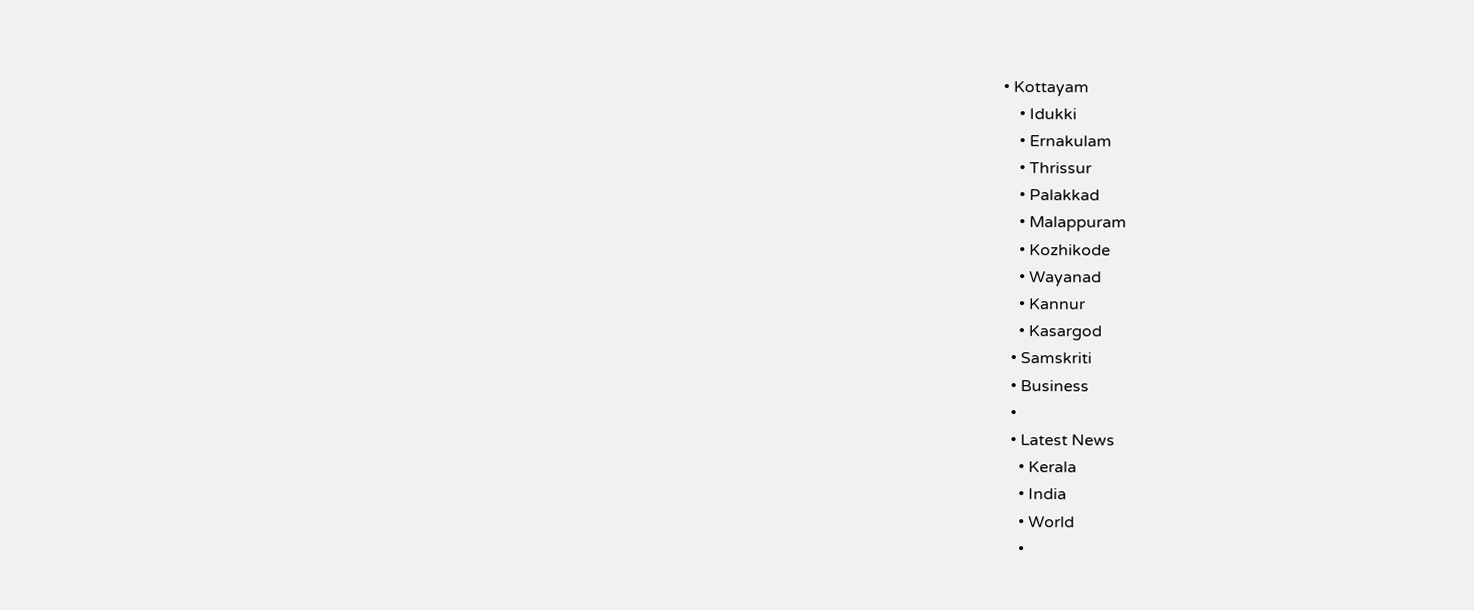• Kottayam
    • Idukki
    • Ernakulam
    • Thrissur
    • Palakkad
    • Malappuram
    • Kozhikode
    • Wayanad
    • Kannur
    • Kasargod
  • Samskriti
  • Business
  •
  • Latest News
    • Kerala
    • India
    • World
    •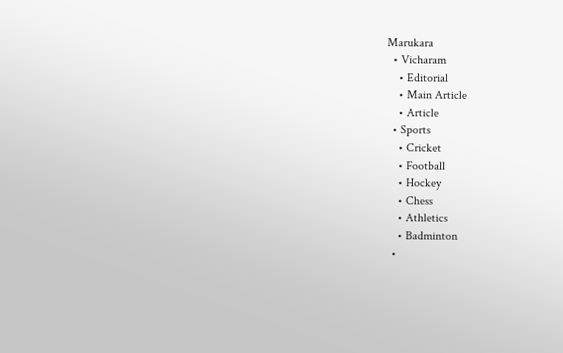Marukara
  • Vicharam
    • Editorial
    • Main Article
    • Article
  • Sports
    • Cricket
    • Football
    • Hockey
    • Chess
    • Athletics
    • Badminton
  •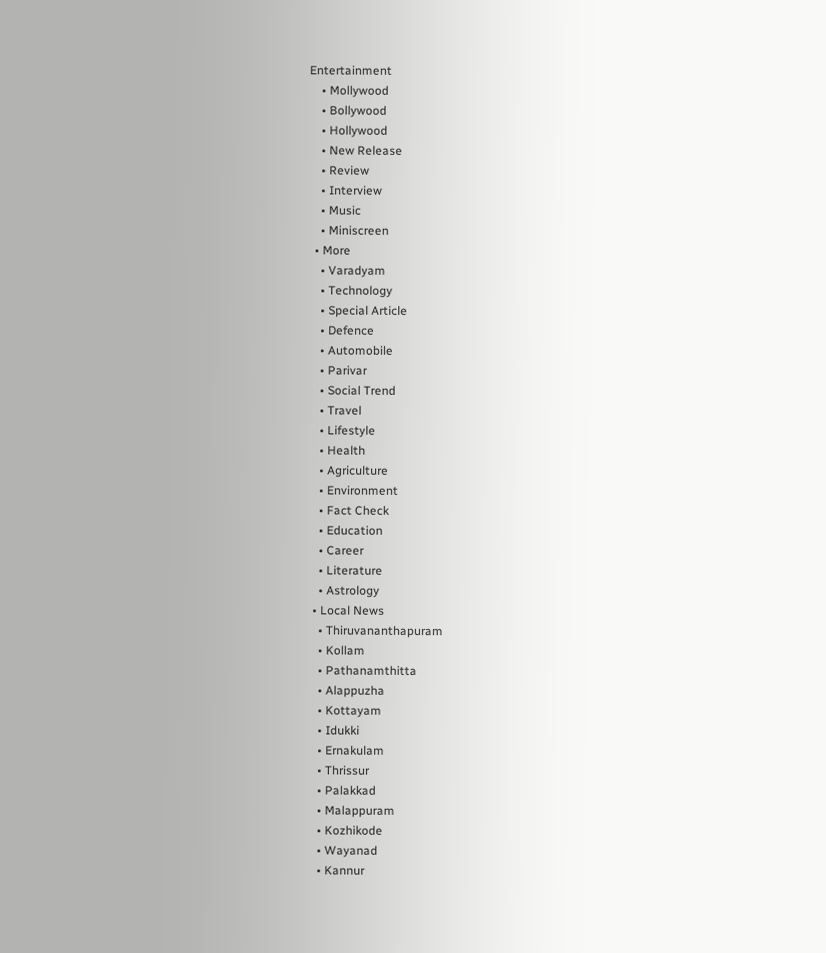Entertainment
    • Mollywood
    • Bollywood
    • Hollywood
    • New Release
    • Review
    • Interview
    • Music
    • Miniscreen
  • More
    • Varadyam
    • Technology
    • Special Article
    • Defence
    • Automobile
    • Parivar
    • Social Trend
    • Travel
    • Lifestyle
    • Health
    • Agriculture
    • Environment
    • Fact Check
    • Education
    • Career
    • Literature
    • Astrology
  • Local News
    • Thiruvananthapuram
    • Kollam
    • Pathanamthitta
    • Alappuzha
    • Kottayam
    • Idukki
    • Ernakulam
    • Thrissur
    • Palakkad
    • Malappuram
    • Kozhikode
    • Wayanad
    • Kannur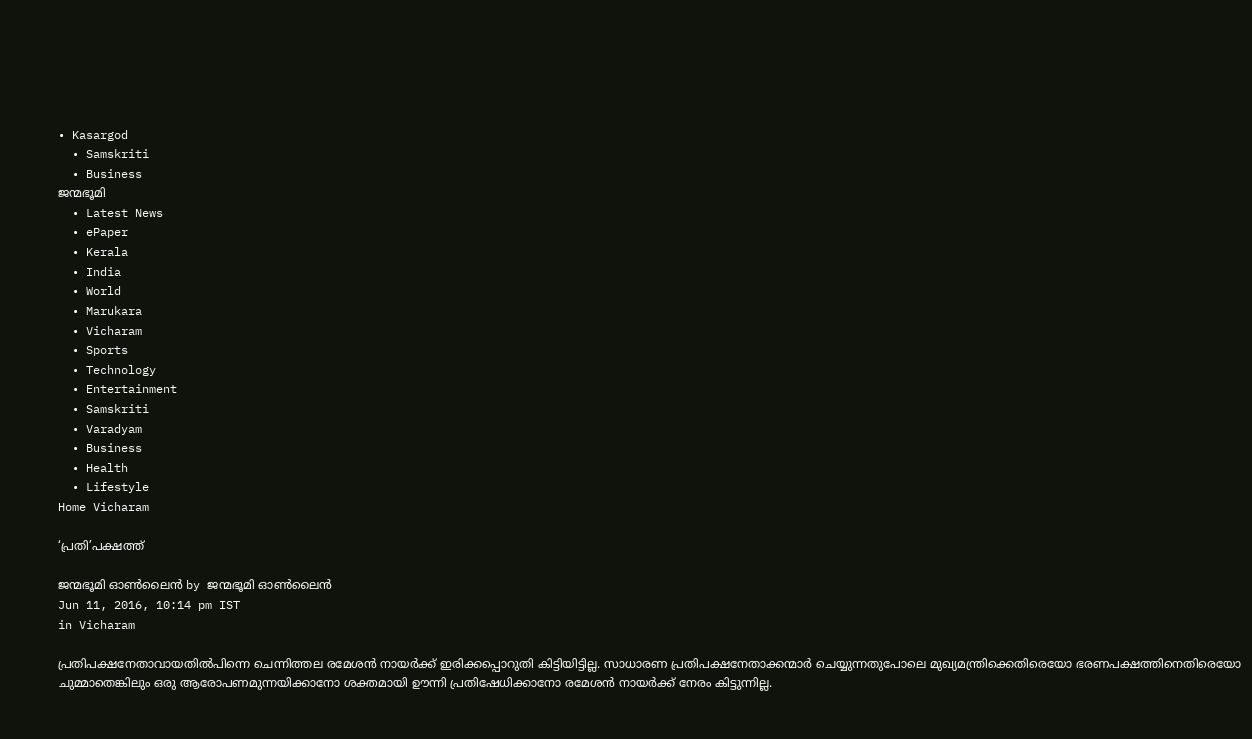• Kasargod
  • Samskriti
  • Business
ജന്മഭൂമി
  • Latest News
  • ePaper
  • Kerala
  • India
  • World
  • Marukara
  • Vicharam
  • Sports
  • Technology
  • Entertainment
  • Samskriti
  • Varadyam
  • Business
  • Health
  • Lifestyle
Home Vicharam

‘പ്രതി’പക്ഷത്ത്

ജന്മഭൂമി ഓണ്‍ലൈന്‍ by ജന്മഭൂമി ഓണ്‍ലൈന്‍
Jun 11, 2016, 10:14 pm IST
in Vicharam

പ്രതിപക്ഷനേതാവായതില്‍പിന്നെ ചെന്നിത്തല രമേശന്‍ നായര്‍ക്ക് ഇരിക്കപ്പൊറുതി കിട്ടിയിട്ടില്ല. സാധാരണ പ്രതിപക്ഷനേതാക്കന്മാര്‍ ചെയ്യുന്നതുപോലെ മുഖ്യമന്ത്രിക്കെതിരെയോ ഭരണപക്ഷത്തിനെതിരെയോ ചുമ്മാതെങ്കിലും ഒരു ആരോപണമുന്നയിക്കാനോ ശക്തമായി ഊന്നി പ്രതിഷേധിക്കാനോ രമേശന്‍ നായര്‍ക്ക് നേരം കിട്ടുന്നില്ല.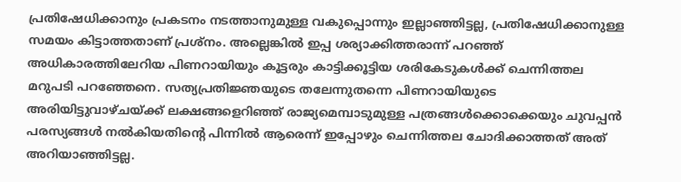പ്രതിഷേധിക്കാനും പ്രകടനം നടത്താനുമുള്ള വകുപ്പൊന്നും ഇല്ലാഞ്ഞിട്ടല്ല, പ്രതിഷേധിക്കാനുള്ള സമയം കിട്ടാത്തതാണ് പ്രശ്‌നം. അല്ലെങ്കില്‍ ഇപ്പ ശര്യാക്കിത്തരാന്ന് പറഞ്ഞ് അധികാരത്തിലേറിയ പിണറായിയും കൂട്ടരും കാട്ടിക്കൂട്ടിയ ശരികേടുകള്‍ക്ക് ചെന്നിത്തല മറുപടി പറഞ്ഞേനെ. സത്യപ്രതിജ്ഞയുടെ തലേന്നുതന്നെ പിണറായിയുടെ അരിയിട്ടുവാഴ്ചയ്‌ക്ക് ലക്ഷങ്ങളെറിഞ്ഞ് രാജ്യമെമ്പാടുമുള്ള പത്രങ്ങള്‍ക്കൊക്കെയും ചുവപ്പന്‍ പരസ്യങ്ങള്‍ നല്‍കിയതിന്റെ പിന്നില്‍ ആരെന്ന് ഇപ്പോഴും ചെന്നിത്തല ചോദിക്കാത്തത് അത് അറിയാഞ്ഞിട്ടല്ല.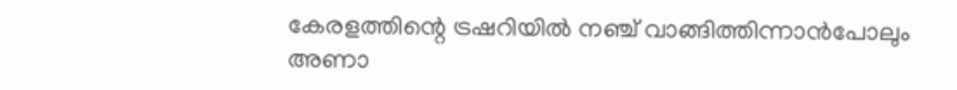കേരളത്തിന്റെ ട്രഷറിയില്‍ നഞ്ച് വാങ്ങിത്തിന്നാന്‍പോലും അണാ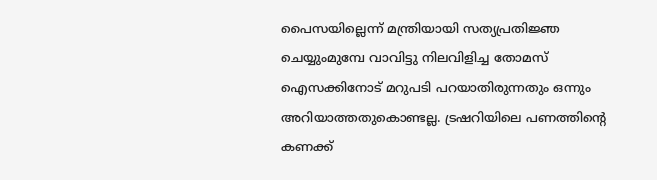പൈസയില്ലെന്ന് മന്ത്രിയായി സത്യപ്രതിജ്ഞ ചെയ്യുംമുമ്പേ വാവിട്ടു നിലവിളിച്ച തോമസ് ഐസക്കിനോട് മറുപടി പറയാതിരുന്നതും ഒന്നും അറിയാത്തതുകൊണ്ടല്ല. ട്രഷറിയിലെ പണത്തിന്റെ കണക്ക്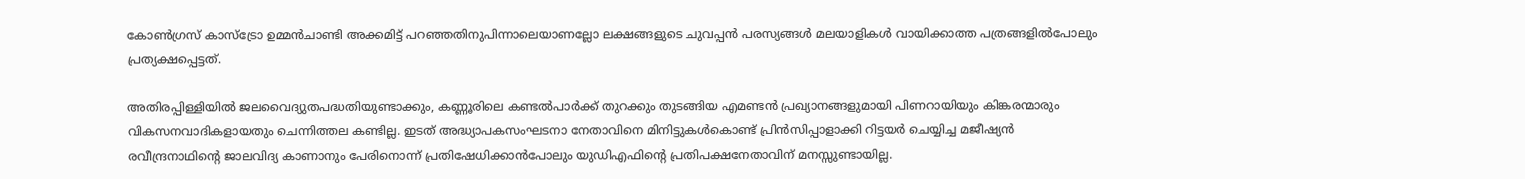കോണ്‍ഗ്രസ് കാസ്‌ട്രോ ഉമ്മന്‍ചാണ്ടി അക്കമിട്ട് പറഞ്ഞതിനുപിന്നാലെയാണല്ലോ ലക്ഷങ്ങളുടെ ചുവപ്പന്‍ പരസ്യങ്ങള്‍ മലയാളികള്‍ വായിക്കാത്ത പത്രങ്ങളില്‍പോലും പ്രത്യക്ഷപ്പെട്ടത്.

അതിരപ്പിള്ളിയില്‍ ജലവൈദ്യുതപദ്ധതിയുണ്ടാക്കും, കണ്ണൂരിലെ കണ്ടല്‍പാര്‍ക്ക് തുറക്കും തുടങ്ങിയ എമണ്ടന്‍ പ്രഖ്യാനങ്ങളുമായി പിണറായിയും കിങ്കരന്മാരും വികസനവാദികളായതും ചെന്നിത്തല കണ്ടില്ല. ഇടത് അദ്ധ്യാപകസംഘടനാ നേതാവിനെ മിനിട്ടുകള്‍കൊണ്ട് പ്രിന്‍സിപ്പാളാക്കി റിട്ടയര്‍ ചെയ്യിച്ച മജീഷ്യന്‍ രവീന്ദ്രനാഥിന്റെ ജാലവിദ്യ കാണാനും പേരിനൊന്ന് പ്രതിഷേധിക്കാന്‍പോലും യുഡിഎഫിന്റെ പ്രതിപക്ഷനേതാവിന് മനസ്സുണ്ടായില്ല.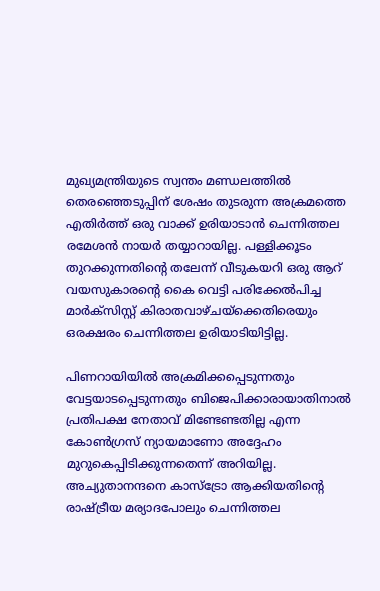മുഖ്യമന്ത്രിയുടെ സ്വന്തം മണ്ഡലത്തില്‍ തെരഞ്ഞെടുപ്പിന് ശേഷം തുടരുന്ന അക്രമത്തെ എതിര്‍ത്ത് ഒരു വാക്ക് ഉരിയാടാന്‍ ചെന്നിത്തല രമേശന്‍ നായര്‍ തയ്യാറായില്ല. പള്ളിക്കൂടം തുറക്കുന്നതിന്റെ തലേന്ന് വീടുകയറി ഒരു ആറ് വയസുകാരന്റെ കൈ വെട്ടി പരിക്കേല്‍പിച്ച മാര്‍ക്‌സിസ്റ്റ് കിരാതവാഴ്ചയ്‌ക്കെതിരെയും ഒരക്ഷരം ചെന്നിത്തല ഉരിയാടിയിട്ടില്ല.

പിണറായിയില്‍ അക്രമിക്കപ്പെടുന്നതും വേട്ടയാടപ്പെടുന്നതും ബിജെപിക്കാരായാതിനാല്‍ പ്രതിപക്ഷ നേതാവ് മിണ്ടേണ്ടതില്ല എന്ന കോണ്‍ഗ്രസ് ന്യായമാണോ അദ്ദേഹം മുറുകെപ്പിടിക്കുന്നതെന്ന് അറിയില്ല. അച്യുതാനന്ദനെ കാസ്‌ട്രോ ആക്കിയതിന്റെ രാഷ്‌ട്രീയ മര്യാദപോലും ചെന്നിത്തല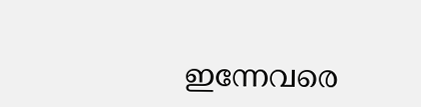ഇന്നേവരെ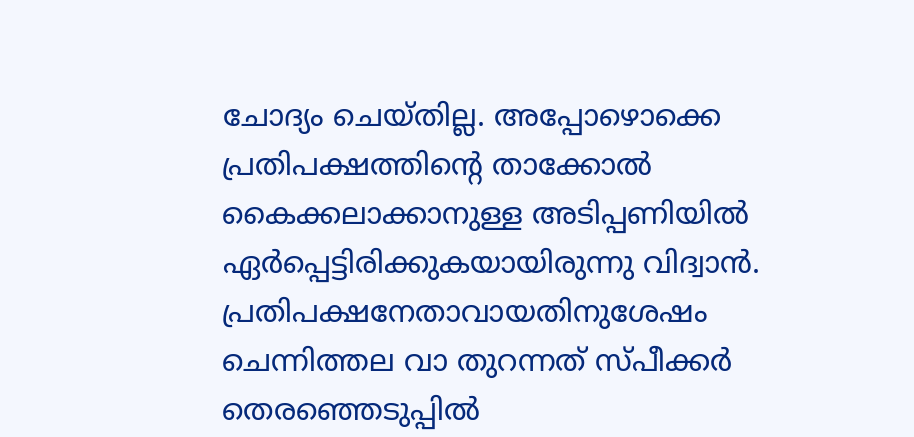ചോദ്യം ചെയ്തില്ല. അപ്പോഴൊക്കെ പ്രതിപക്ഷത്തിന്റെ താക്കോല്‍ കൈക്കലാക്കാനുള്ള അടിപ്പണിയില്‍ ഏര്‍പ്പെട്ടിരിക്കുകയായിരുന്നു വിദ്വാന്‍. പ്രതിപക്ഷനേതാവായതിനുശേഷം ചെന്നിത്തല വാ തുറന്നത് സ്പീക്കര്‍ തെരഞ്ഞെടുപ്പില്‍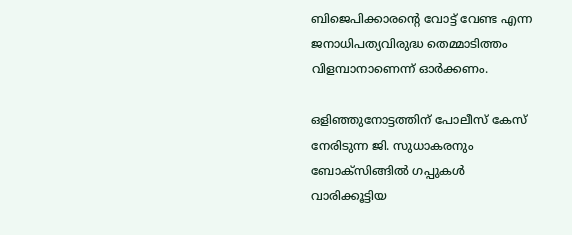ബിജെപിക്കാരന്റെ വോട്ട് വേണ്ട എന്ന ജനാധിപത്യവിരുദ്ധ തെമ്മാടിത്തം വിളമ്പാനാണെന്ന് ഓര്‍ക്കണം.

ഒളിഞ്ഞുനോട്ടത്തിന് പോലീസ് കേസ് നേരിടുന്ന ജി. സുധാകരനും ബോക്‌സിങ്ങില്‍ ഗപ്പുകള്‍ വാരിക്കൂട്ടിയ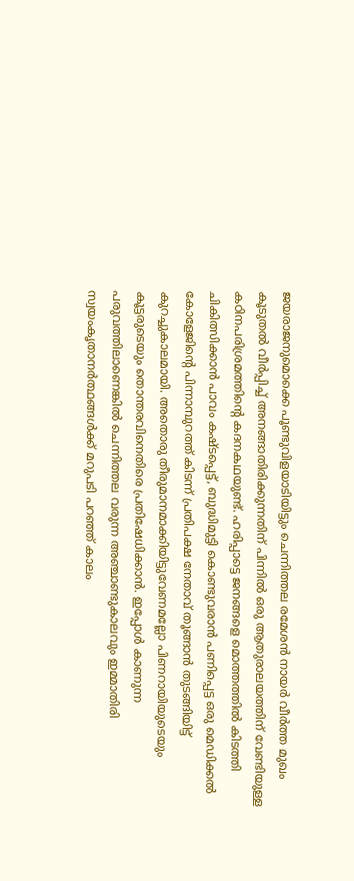ജയരാജനുമൊക്കെ പൂണ്ടുവിളയാടിയിട്ടും ചെന്നിത്തല രമേശന്‍ നായര്‍ വീര്‍ത്ത മുഖം കൂടുതല്‍ വീര്‍പ്പിച്ച് അനങ്ങാതിരിക്കുന്നതിന് പിന്നില്‍ ഒരു ആതുരാലയത്തിന് വേണ്ടിയുള്ള കഠിനപരിശ്രമത്തിന്റെ കദനകഥയുണ്ട്. ഹരിപ്പാട്ടെ ജനങ്ങളെ മൊത്തത്തില്‍ കിടത്തി ചികിത്സിക്കാന്‍ പാവം കഷ്ടപ്പെട്ട്, ബുദ്ധിമുട്ടി കൊണ്ടുവരാന്‍ പണിപ്പെട്ട ഒരു മെഡിക്കല്‍ കോളേജിന്റെ പിന്നാമ്പുറത്ത് കിടന്ന് പ്രതിപക്ഷ നേതാവ് തൂങ്ങാന്‍ തുടങ്ങിയിട്ട് കുറച്ചുകാലമായി. അതൊരു തീരുമാനമാക്കിയിട്ടുവേണമല്ലോ പിണറായിയുടെയും കൂട്ടരുടെയും തൊന്തരവിനെതിരെ പ്രതിഷേധിക്കാന്‍. ഇപ്പോള്‍ കാണുന്ന പരുവത്തിലാണെങ്കില്‍ ചെന്നിത്തല വരുന്ന അഞ്ചാണ്ടുകാലവും ഇമ്മാതിരി സ്വയംകൃതാനര്‍ത്ഥങ്ങള്‍ക്ക് മറുപടി പറഞ്ഞ് കാലം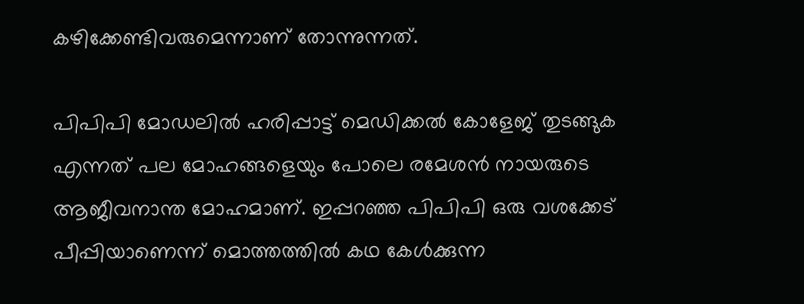കഴിക്കേണ്ടിവരുമെന്നാണ് തോന്നുന്നത്.

പിപിപി മോഡലില്‍ ഹരിപ്പാട്ട് മെഡിക്കല്‍ കോളേജ് തുടങ്ങുക എന്നത് പല മോഹങ്ങളെയും പോലെ രമേശന്‍ നായരുടെ ആജീവനാന്ത മോഹമാണ്. ഇപ്പറഞ്ഞ പിപിപി ഒരു വശക്കേട് പീപ്പിയാണെന്ന് മൊത്തത്തില്‍ കഥ കേള്‍ക്കുന്ന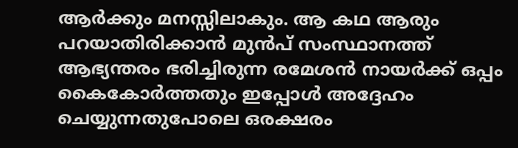ആര്‍ക്കും മനസ്സിലാകും. ആ കഥ ആരും പറയാതിരിക്കാന്‍ മുന്‍പ് സംസ്ഥാനത്ത് ആഭ്യന്തരം ഭരിച്ചിരുന്ന രമേശന്‍ നായര്‍ക്ക് ഒപ്പം കൈകോര്‍ത്തതും ഇപ്പോള്‍ അദ്ദേഹം ചെയ്യുന്നതുപോലെ ഒരക്ഷരം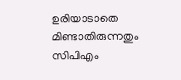ഉരിയാടാതെ മിണ്ടാതിരുന്നതും സിപിഎം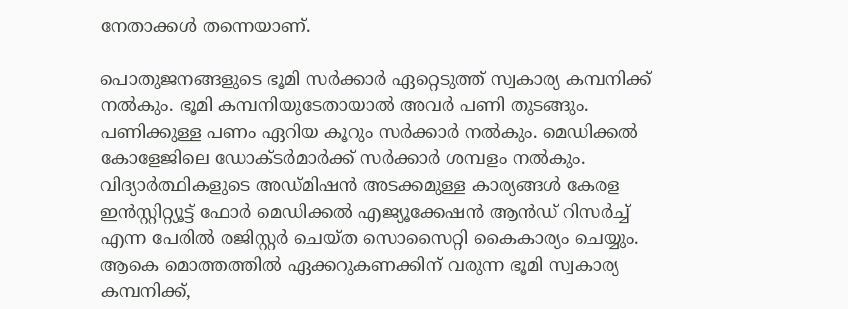നേതാക്കള്‍ തന്നെയാണ്.

പൊതുജനങ്ങളുടെ ഭൂമി സര്‍ക്കാര്‍ ഏറ്റെടുത്ത് സ്വകാര്യ കമ്പനിക്ക് നല്‍കും. ഭൂമി കമ്പനിയുടേതായാല്‍ അവര്‍ പണി തുടങ്ങും. പണിക്കുള്ള പണം ഏറിയ കൂറും സര്‍ക്കാര്‍ നല്‍കും. മെഡിക്കല്‍ കോളേജിലെ ഡോക്ടര്‍മാര്‍ക്ക് സര്‍ക്കാര്‍ ശമ്പളം നല്‍കും. വിദ്യാര്‍ത്ഥികളുടെ അഡ്മിഷന്‍ അടക്കമുള്ള കാര്യങ്ങള്‍ കേരള ഇന്‍സ്റ്റിറ്റ്യൂട്ട് ഫോര്‍ മെഡിക്കല്‍ എജ്യൂക്കേഷന്‍ ആന്‍ഡ് റിസര്‍ച്ച് എന്ന പേരില്‍ രജിസ്റ്റര്‍ ചെയ്ത സൊസൈറ്റി കൈകാര്യം ചെയ്യും. ആകെ മൊത്തത്തില്‍ ഏക്കറുകണക്കിന് വരുന്ന ഭൂമി സ്വകാര്യ കമ്പനിക്ക്,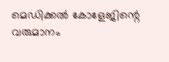മെഡിക്കല്‍ കോളേജിന്റെ വരുമാനം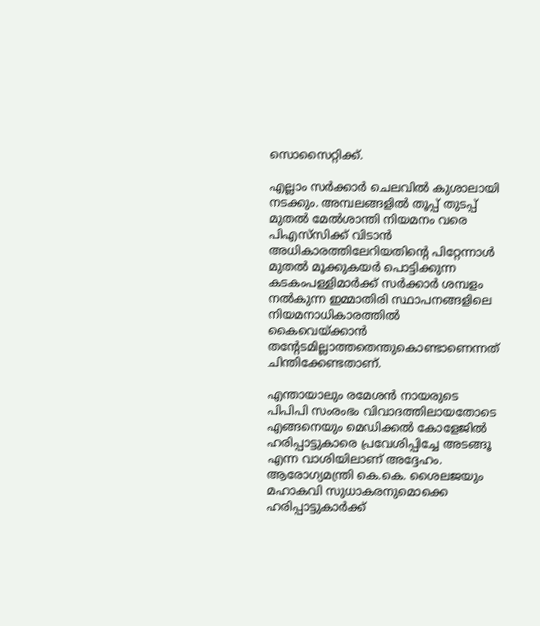സൊസൈറ്റിക്ക്.

എല്ലാം സര്‍ക്കാര്‍ ചെലവില്‍ കുശാലായി നടക്കും. അമ്പലങ്ങളില്‍ തൂപ്പ് തുടപ്പ് മുതല്‍ മേല്‍ശാന്തി നിയമനം വരെ പിഎസ്‌സിക്ക് വിടാന്‍ അധികാരത്തിലേറിയതിന്റെ പിറ്റേന്നാള്‍ മുതല്‍ മൂക്കുകയര്‍ പൊട്ടിക്കുന്ന കടകംപള്ളിമാര്‍ക്ക് സര്‍ക്കാര്‍ ശമ്പളം നല്‍കുന്ന ഇമ്മാതിരി സ്ഥാപനങ്ങളിലെ നിയമനാധികാരത്തില്‍ കൈവെയ്‌ക്കാന്‍ തന്റേടമില്ലാത്തതെന്തുകൊണ്ടാണെന്നത് ചിന്തിക്കേണ്ടതാണ്.

എന്തായാലും രമേശന്‍ നായരുടെ പിപിപി സംരംഭം വിവാദത്തിലായതോടെ എങ്ങനെയും മെഡിക്കല്‍ കോളേജില്‍ ഹരിപ്പാട്ടുകാരെ പ്രവേശിപ്പിച്ചേ അടങ്ങൂ എന്ന വാശിയിലാണ് അദ്ദേഹം. ആരോഗ്യമന്ത്രി കെ.കെ. ശൈലജയും മഹാകവി സുധാകരനുമൊക്കെ ഹരിപ്പാട്ടുകാര്‍ക്ക്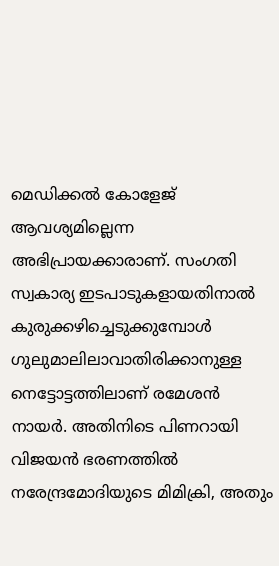മെഡിക്കല്‍ കോളേജ് ആവശ്യമില്ലെന്ന അഭിപ്രായക്കാരാണ്. സംഗതി സ്വകാര്യ ഇടപാടുകളായതിനാല്‍ കുരുക്കഴിച്ചെടുക്കുമ്പോള്‍ ഗുലുമാലിലാവാതിരിക്കാനുള്ള നെട്ടോട്ടത്തിലാണ് രമേശന്‍ നായര്‍. അതിനിടെ പിണറായി വിജയന്‍ ഭരണത്തില്‍ നരേന്ദ്രമോദിയുടെ മിമിക്രി, അതും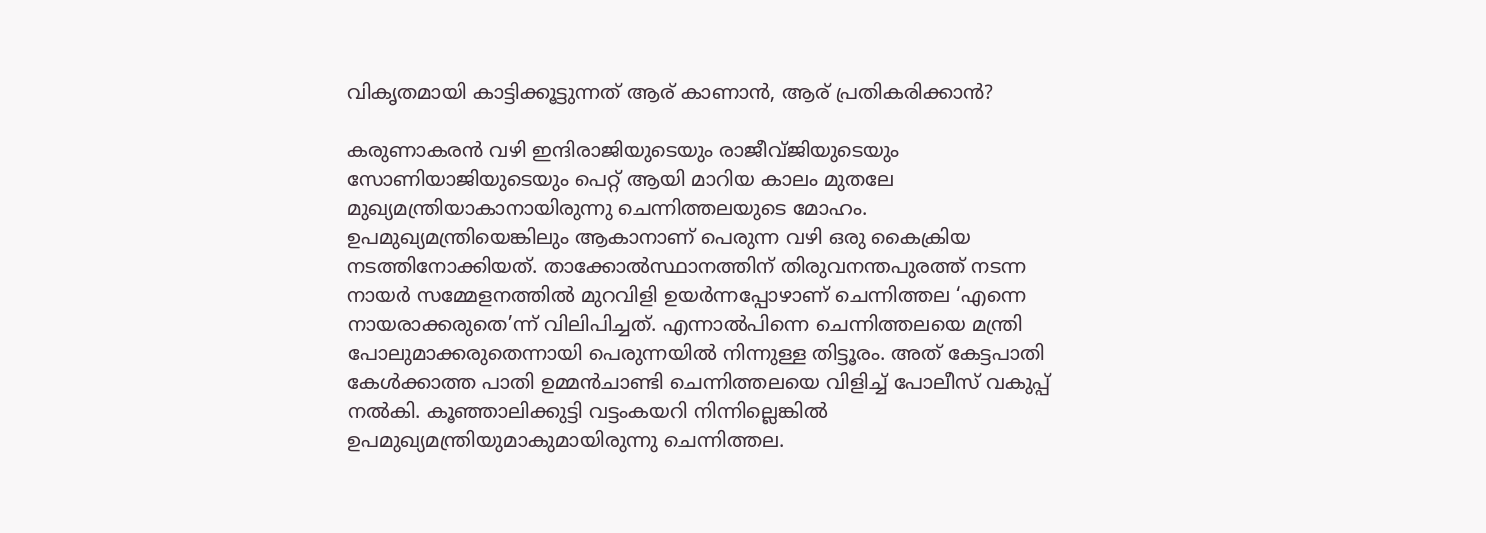വികൃതമായി കാട്ടിക്കൂട്ടുന്നത് ആര് കാണാന്‍, ആര് പ്രതികരിക്കാന്‍?

കരുണാകരന്‍ വഴി ഇന്ദിരാജിയുടെയും രാജീവ്ജിയുടെയും സോണിയാജിയുടെയും പെറ്റ് ആയി മാറിയ കാലം മുതലേ മുഖ്യമന്ത്രിയാകാനായിരുന്നു ചെന്നിത്തലയുടെ മോഹം. ഉപമുഖ്യമന്ത്രിയെങ്കിലും ആകാനാണ് പെരുന്ന വഴി ഒരു കൈക്രിയ നടത്തിനോക്കിയത്. താക്കോല്‍സ്ഥാനത്തിന് തിരുവനന്തപുരത്ത് നടന്ന നായര്‍ സമ്മേളനത്തില്‍ മുറവിളി ഉയര്‍ന്നപ്പോഴാണ് ചെന്നിത്തല ‘എന്നെ നായരാക്കരുതെ’ന്ന് വിലിപിച്ചത്. എന്നാല്‍പിന്നെ ചെന്നിത്തലയെ മന്ത്രി പോലുമാക്കരുതെന്നായി പെരുന്നയില്‍ നിന്നുള്ള തിട്ടൂരം. അത് കേട്ടപാതി കേള്‍ക്കാത്ത പാതി ഉമ്മന്‍ചാണ്ടി ചെന്നിത്തലയെ വിളിച്ച് പോലീസ് വകുപ്പ് നല്‍കി. കൂഞ്ഞാലിക്കുട്ടി വട്ടംകയറി നിന്നില്ലെങ്കില്‍ ഉപമുഖ്യമന്ത്രിയുമാകുമായിരുന്നു ചെന്നിത്തല.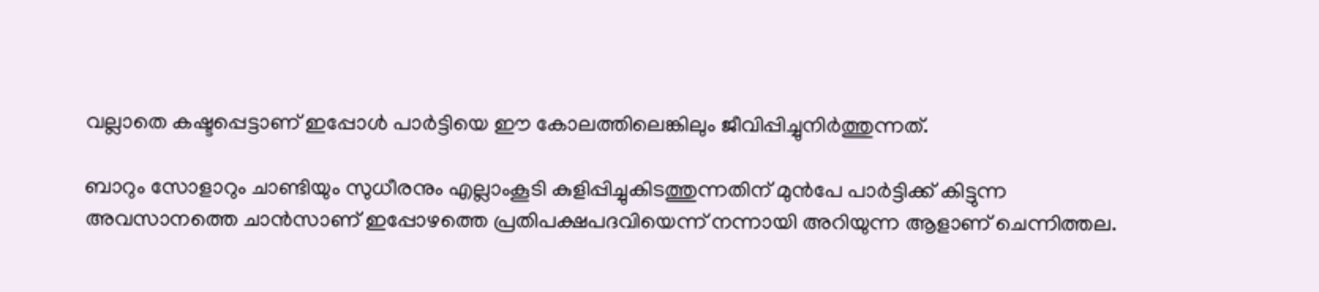വല്ലാതെ കഷ്ടപ്പെട്ടാണ് ഇപ്പോള്‍ പാര്‍ട്ടിയെ ഈ കോലത്തിലെങ്കിലും ജീവിപ്പിച്ചുനിര്‍ത്തുന്നത്.

ബാറും സോളാറും ചാണ്ടിയും സുധീരനും എല്ലാംകൂടി കുളിപ്പിച്ചുകിടത്തുന്നതിന് മുന്‍പേ പാര്‍ട്ടിക്ക് കിട്ടുന്ന അവസാനത്തെ ചാന്‍സാണ് ഇപ്പോഴത്തെ പ്രതിപക്ഷപദവിയെന്ന് നന്നായി അറിയുന്ന ആളാണ് ചെന്നിത്തല.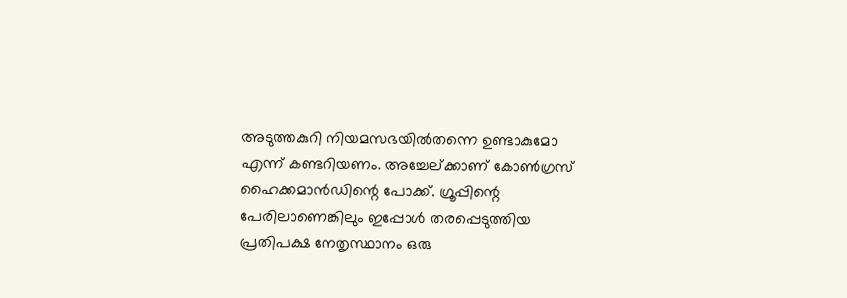അടുത്തകുറി നിയമസഭയില്‍തന്നെ ഉണ്ടാകുമോ എന്ന് കണ്ടറിയണം. അച്ചേല്ക്കാണ് കോണ്‍ഗ്രസ് ഹൈക്കമാന്‍ഡിന്റെ പോക്ക്. ഗ്രൂപ്പിന്റെ പേരിലാണെങ്കിലും ഇപ്പോള്‍ തരപ്പെടുത്തിയ പ്രതിപക്ഷ നേതൃസ്ഥാനം ഒരു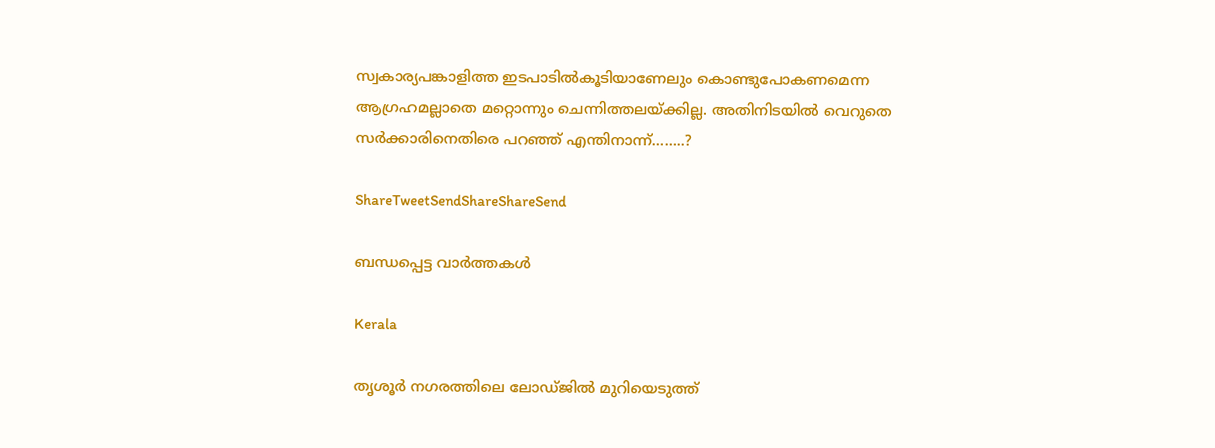സ്വകാര്യപങ്കാളിത്ത ഇടപാടില്‍കൂടിയാണേലും കൊണ്ടുപോകണമെന്ന ആഗ്രഹമല്ലാതെ മറ്റൊന്നും ചെന്നിത്തലയ്‌ക്കില്ല. അതിനിടയില്‍ വെറുതെ സര്‍ക്കാരിനെതിരെ പറഞ്ഞ് എന്തിനാന്ന്……..?

ShareTweetSendShareShareSend

ബന്ധപ്പെട്ട വാര്‍ത്തകള്‍

Kerala

തൃശൂർ നഗരത്തിലെ ലോഡ്ജിൽ മുറിയെടുത്ത്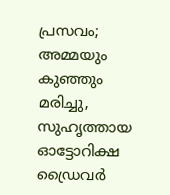പ്രസവം; അമ്മയും കുഞ്ഞും മരിച്ചു, സുഹൃത്തായ ഓട്ടോറിക്ഷ ഡ്രൈവർ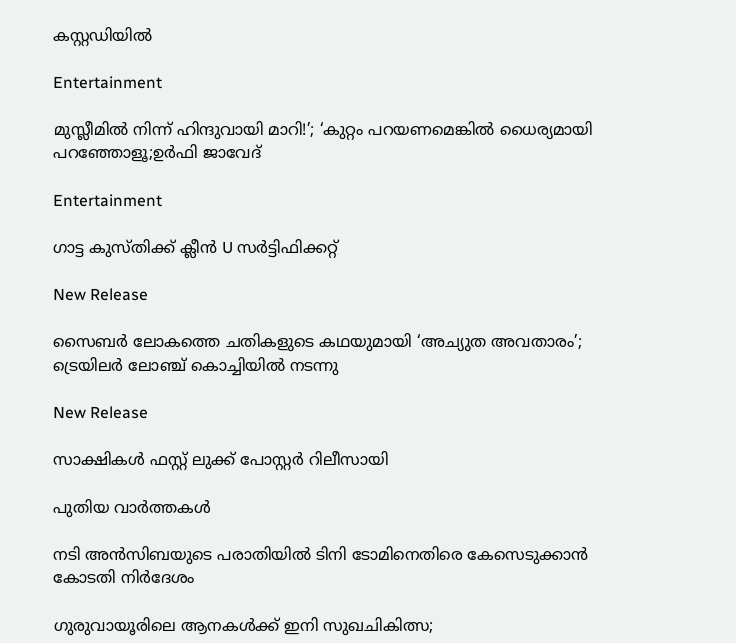കസ്റ്റഡിയിൽ

Entertainment

മുസ്ലീമിൽ നിന്ന് ഹിന്ദുവായി മാറി!’; ‘കുറ്റം പറയണമെങ്കിൽ ധൈര്യമായി പറഞ്ഞോളൂ;ഉർഫി ജാവേദ്

Entertainment

ഗാട്ട കുസ്തിക്ക് ക്ലീൻ U സർട്ടിഫിക്കറ്റ്

New Release

സൈബർ ലോകത്തെ ചതികളുടെ കഥയുമായി ‘അച്യുത അവതാരം’; ട്രെയിലർ ലോഞ്ച് കൊച്ചിയിൽ നടന്നു

New Release

സാക്ഷികൾ ഫസ്റ്റ് ലുക്ക് പോസ്റ്റർ റിലീസായി

പുതിയ വാര്‍ത്തകള്‍

നടി അന്‍സിബയുടെ പരാതിയില്‍ ടിനി ടോമിനെതിരെ കേസെടുക്കാന്‍ കോടതി നിര്‍ദേശം

ഗുരുവായൂരിലെ ആനകൾക്ക് ഇനി സുഖചികിത്സ;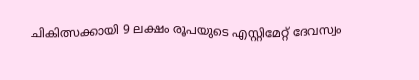ചികിത്സക്കായി 9 ലക്ഷം രൂപയുടെ എസ്റ്റിമേറ്റ് ദേവസ്വം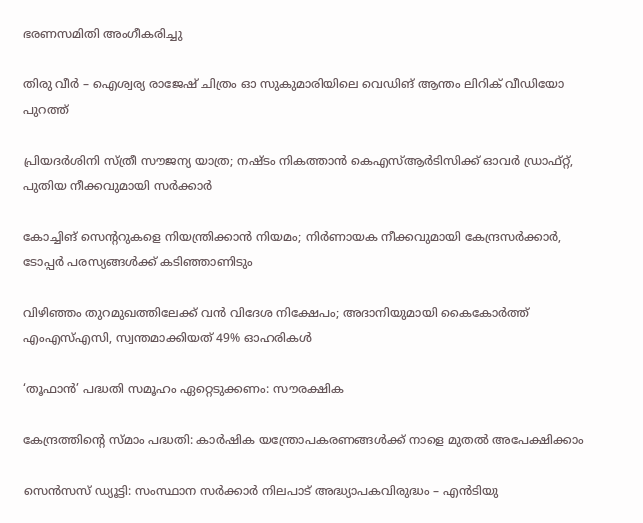ഭരണസമിതി അംഗീകരിച്ചു

തിരു വീർ – ഐശ്വര്യ രാജേഷ് ചിത്രം ഓ സുകുമാരിയിലെ വെഡിങ് ആന്തം ലിറിക് വീഡിയോ പുറത്ത്

പ്രിയദ‌ർശിനി സ്ത്രീ സൗജന്യ യാത്ര; നഷ്ടം നികത്താൻ കെഎസ്ആർടിസിക്ക് ഓവർ ഡ്രാഫ്റ്റ്, പുതിയ നീക്കവുമായി സർക്കാർ

കോച്ചിങ് സെൻ്ററുകളെ നിയന്ത്രിക്കാൻ നിയമം; നിർണായക നീക്കവുമായി കേന്ദ്രസർക്കാർ, ടോപ്പർ പരസ്യങ്ങൾക്ക് കടിഞ്ഞാണിടും

വിഴിഞ്ഞം തുറമുഖത്തിലേക്ക് വൻ വിദേശ നിക്ഷേപം; അദാനിയുമായി കൈകോർത്ത് എംഎസ്എസി, സ്വന്തമാക്കിയത് 49% ഓഹരികൾ

‘തൂഫാന്‍’ പദ്ധതി സമൂഹം ഏറ്റെടുക്കണം: സൗരക്ഷിക

കേന്ദ്രത്തിന്റെ സ്മാം പദ്ധതി: കാര്‍ഷിക യന്ത്രോപകരണങ്ങള്‍ക്ക് നാളെ മുതല്‍ അപേക്ഷിക്കാം

സെന്‍സസ് ഡ്യൂട്ടി: സംസ്ഥാന സര്‍ക്കാര്‍ നിലപാട് അദ്ധ്യാപകവിരുദ്ധം – എന്‍ടിയു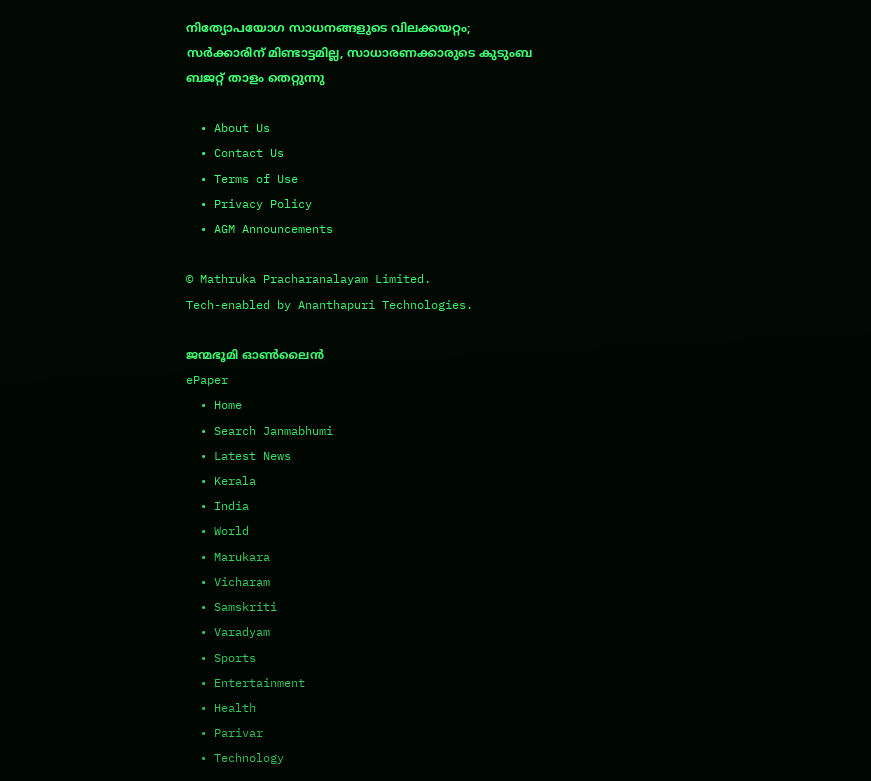നിത്യോപയോഗ സാധനങ്ങളുടെ വിലക്കയറ്റം; സര്‍ക്കാരിന് മിണ്ടാട്ടമില്ല, സാധാരണക്കാരുടെ കുടുംബ ബജറ്റ് താളം തെറ്റുന്നു

  • About Us
  • Contact Us
  • Terms of Use
  • Privacy Policy
  • AGM Announcements

© Mathruka Pracharanalayam Limited.
Tech-enabled by Ananthapuri Technologies.

ജന്മഭൂമി ഓണ്‍ലൈന്‍
ePaper
  • Home
  • Search Janmabhumi
  • Latest News
  • Kerala
  • India
  • World
  • Marukara
  • Vicharam
  • Samskriti
  • Varadyam
  • Sports
  • Entertainment
  • Health
  • Parivar
  • Technology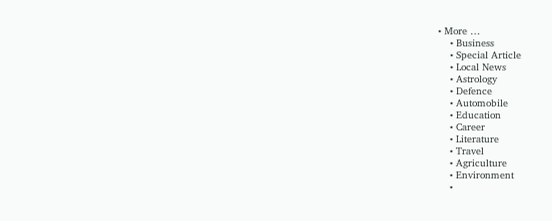• More …
    • Business
    • Special Article
    • Local News
    • Astrology
    • Defence
    • Automobile
    • Education
    • Career
    • Literature
    • Travel
    • Agriculture
    • Environment
    •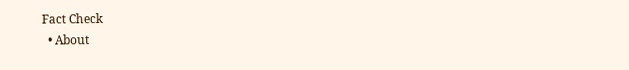Fact Check
  • About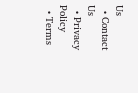Us
  • Contact Us
  • Privacy Policy
  • Terms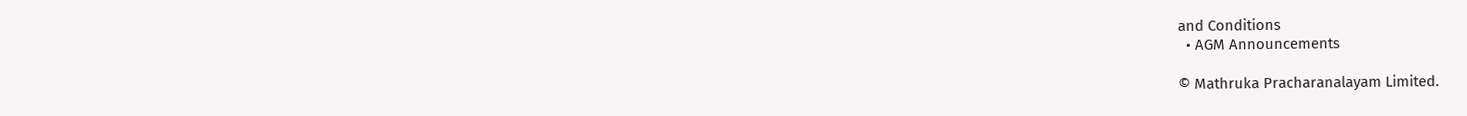and Conditions
  • AGM Announcements

© Mathruka Pracharanalayam Limited.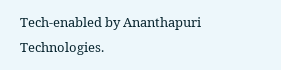Tech-enabled by Ananthapuri Technologies.